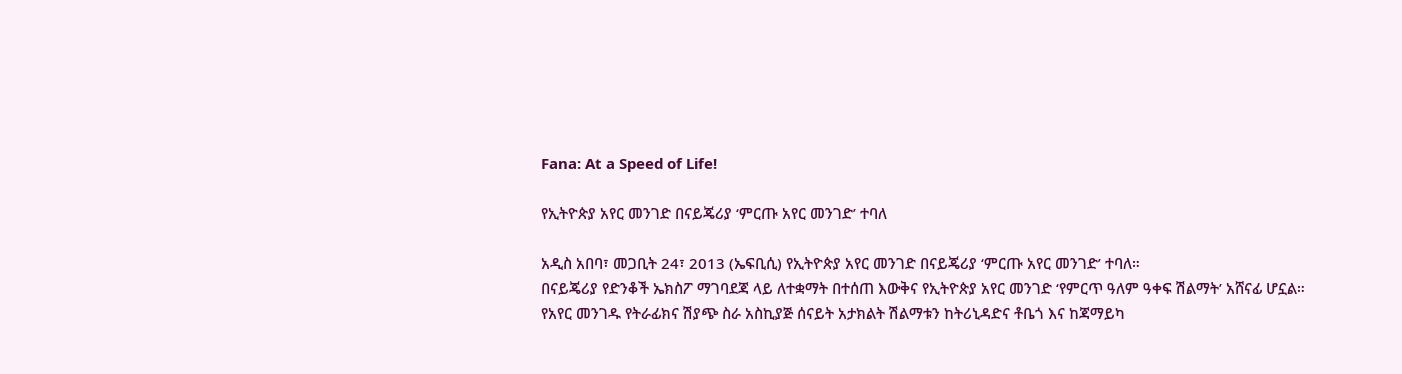Fana: At a Speed of Life!

የኢትዮጵያ አየር መንገድ በናይጄሪያ ‘ምርጡ አየር መንገድ’ ተባለ

አዲስ አበባ፣ መጋቢት 24፣ 2013 (ኤፍቢሲ) የኢትዮጵያ አየር መንገድ በናይጄሪያ ‘ምርጡ አየር መንገድ’ ተባለ።
በናይጄሪያ የድንቆች ኤክስፖ ማገባደጃ ላይ ለተቋማት በተሰጠ እውቅና የኢትዮጵያ አየር መንገድ ‘የምርጥ ዓለም ዓቀፍ ሽልማት’ አሸናፊ ሆኗል።
የአየር መንገዱ የትራፊክና ሽያጭ ስራ አስኪያጅ ሰናይት አታክልት ሽልማቱን ከትሪኒዳድና ቶቤጎ እና ከጃማይካ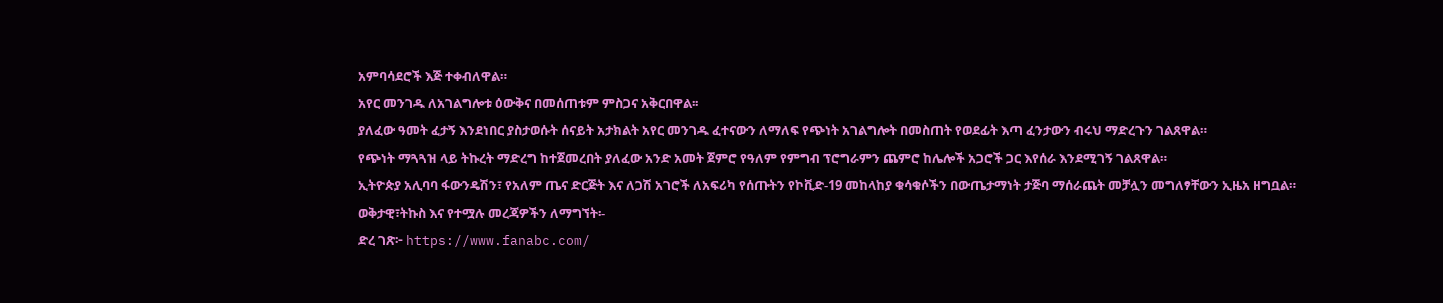አምባሳደሮች እጅ ተቀብለዋል።
አየር መንገዱ ለአገልግሎቱ ዕውቅና በመሰጠቱም ምስጋና አቅርበዋል፡፡
ያለፈው ዓመት ፈታኝ እንደነበር ያስታወሱት ሰናይት አታክልት አየር መንገዱ ፈተናውን ለማለፍ የጭነት አገልግሎት በመስጠት የወደፊት እጣ ፈንታውን ብሩህ ማድረጉን ገልጸዋል።
የጭነት ማጓጓዝ ላይ ትኩረት ማድረግ ከተጀመረበት ያለፈው አንድ አመት ጀምሮ የዓለም የምግብ ፕሮግራምን ጨምሮ ከሌሎች አጋሮች ጋር እየሰራ እንደሚገኝ ገልጸዋል።
ኢትዮጵያ አሊባባ ፋውንዴሽን፣ የአለም ጤና ድርጅት እና ለጋሽ አገሮች ለአፍሪካ የሰጡትን የኮቪድ-19 መከላከያ ቁሳቁሶችን በውጤታማነት ታጅባ ማሰራጨት መቻሏን መግለፃቸውን ኢዜአ ዘግቧል።
ወቅታዊ፣ትኩስ እና የተሟሉ መረጃዎችን ለማግኘት፡-
ድረ ገጽ፦ https://www.fanabc.com/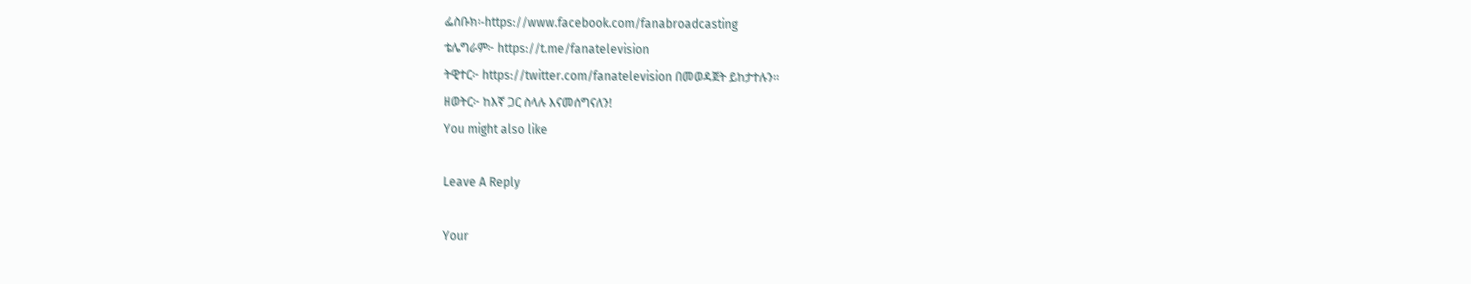ፌስቡክ፡-https://www.facebook.com/fanabroadcasting
ቴሌግራም፦ https://t.me/fanatelevision
ትዊተር፦ https://twitter.com/fanatelevision በመወዳጀት ይከታተሉን፡፡
ዘወትር፦ ከእኛ ጋር ስላሉ እናመሰግናለን!
You might also like

Leave A Reply

Your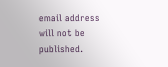email address will not be published.